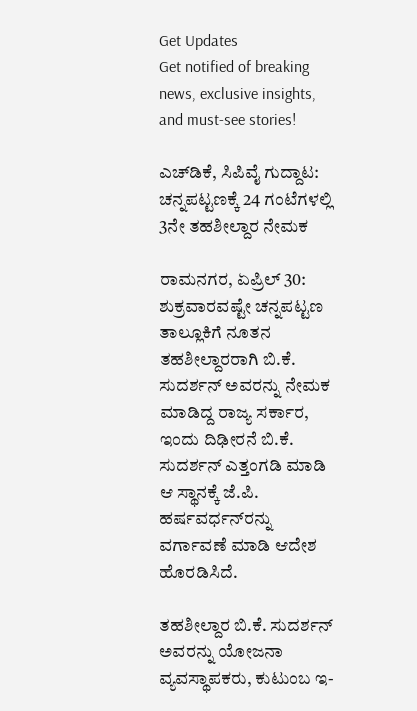Get Updates
Get notified of breaking news, exclusive insights, and must-see stories!

ಎಚ್‌ಡಿಕೆ, ಸಿಪಿವೈ ಗುದ್ದಾಟ: ಚನ್ನಪಟ್ಟಣಕ್ಕೆ 24 ಗಂಟೆಗಳಲ್ಲಿ 3ನೇ ತಹಶೀಲ್ದಾರ ನೇಮಕ

ರಾಮನಗರ, ಏಪ್ರಿಲ್ 30: ಶುಕ್ರವಾರವಷ್ಟೇ ಚನ್ನಪಟ್ಟಣ ತಾಲ್ಲೂಕಿಗೆ ನೂತನ ತಹಶೀಲ್ದಾರರಾಗಿ ಬಿ.ಕೆ. ಸುದರ್ಶನ್ ಅವರನ್ನು ನೇಮಕ ಮಾಡಿದ್ದ ರಾಜ್ಯ ಸರ್ಕಾರ, ಇಂದು ದಿಢೀರನೆ ಬಿ.ಕೆ. ಸುದರ್ಶನ್ ಎತ್ತಂಗಡಿ ಮಾಡಿ ಆ ಸ್ಥಾನಕ್ಕೆ ಜೆ.ಪಿ. ಹರ್ಷವರ್ಧನ್‌ರನ್ನು ವರ್ಗಾವಣೆ ಮಾಡಿ ಆದೇಶ ಹೊರಡಿಸಿದೆ.

ತಹಶೀಲ್ದಾರ ಬಿ.ಕೆ. ಸುದರ್ಶನ್ ಅವರನ್ನು ಯೋಜನಾ ವ್ಯವಸ್ಥಾಪಕರು, ಕುಟುಂಬ ಇ-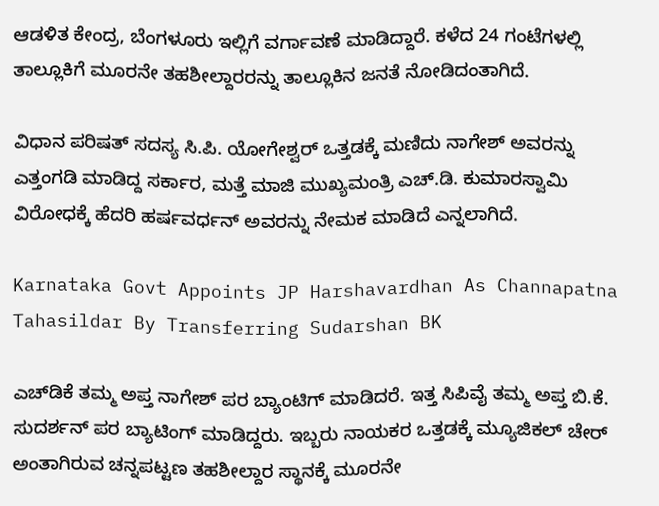ಆಡಳಿತ ಕೇಂದ್ರ, ಬೆಂಗಳೂರು ಇಲ್ಲಿಗೆ ವರ್ಗಾವಣೆ ಮಾಡಿದ್ದಾರೆ. ಕಳೆದ 24 ಗಂಟೆಗಳಲ್ಲಿ ತಾಲ್ಲೂಕಿಗೆ ಮೂರನೇ ತಹಶೀಲ್ದಾರರನ್ನು ತಾಲ್ಲೂಕಿನ ಜನತೆ ನೋಡಿದಂತಾಗಿದೆ.

ವಿಧಾನ ಪರಿಷತ್ ಸದಸ್ಯ ಸಿ.ಪಿ. ಯೋಗೇಶ್ವರ್ ಒತ್ತಡಕ್ಕೆ ಮಣಿದು ನಾಗೇಶ್ ಅವರನ್ನು ಎತ್ತಂಗಡಿ ಮಾಡಿದ್ದ ಸರ್ಕಾರ, ಮತ್ತೆ ಮಾಜಿ ಮುಖ್ಯಮಂತ್ರಿ ಎಚ್.ಡಿ. ಕುಮಾರಸ್ವಾಮಿ ವಿರೋಧಕ್ಕೆ ಹೆದರಿ ಹರ್ಷವರ್ಧನ್ ಅವರನ್ನು ನೇಮಕ ಮಾಡಿದೆ ಎನ್ನಲಾಗಿದೆ.

Karnataka Govt Appoints JP Harshavardhan As Channapatna Tahasildar By Transferring Sudarshan BK

ಎಚ್‌ಡಿಕೆ ತಮ್ಮ ಅಪ್ತ ನಾಗೇಶ್ ಪರ ಬ್ಯಾಂಟಿಗ್ ಮಾಡಿದರೆ. ಇತ್ತ ಸಿಪಿವೈ ತಮ್ಮ ಅಪ್ತ ಬಿ.ಕೆ. ಸುದರ್ಶನ್ ಪರ ಬ್ಯಾಟಿಂಗ್ ಮಾಡಿದ್ದರು. ಇಬ್ಬರು ನಾಯಕರ ಒತ್ತಡಕ್ಕೆ ಮ್ಯೂಜಿಕಲ್ ಚೇರ್ ಅಂತಾಗಿರುವ ಚನ್ನಪಟ್ಟಣ ತಹಶೀಲ್ದಾರ ಸ್ಥಾನಕ್ಕೆ ಮೂರನೇ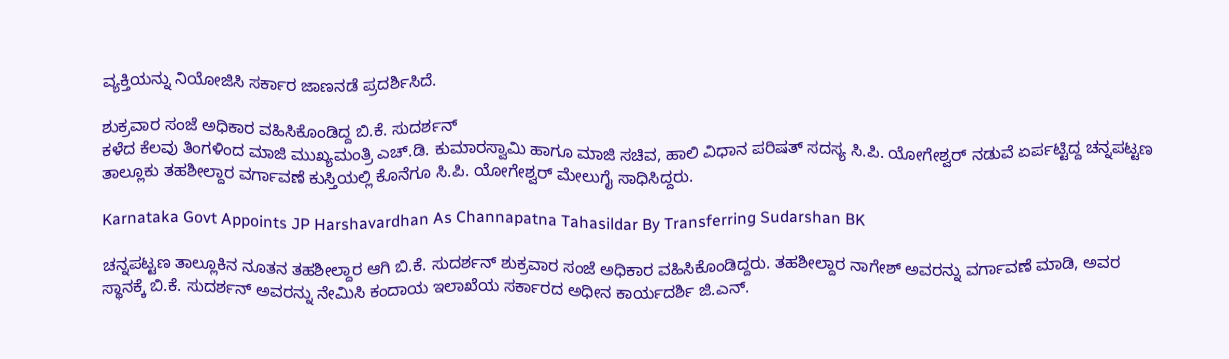ವ್ಯಕ್ತಿಯನ್ನು ನಿಯೋಜಿಸಿ ಸರ್ಕಾರ ಜಾಣನಡೆ ಪ್ರದರ್ಶಿಸಿದೆ.

ಶುಕ್ರವಾರ ಸಂಜೆ ಅಧಿಕಾರ ವಹಿಸಿಕೊಂಡಿದ್ದ ಬಿ.ಕೆ. ಸುದರ್ಶನ್
ಕಳೆದ ಕೆಲವು ತಿಂಗಳಿಂದ ಮಾಜಿ ಮುಖ್ಯಮಂತ್ರಿ ಎಚ್.ಡಿ. ಕುಮಾರಸ್ವಾಮಿ ಹಾಗೂ ಮಾಜಿ ಸಚಿವ, ಹಾಲಿ ವಿಧಾನ ಪರಿಷತ್ ಸದಸ್ಯ ಸಿ.ಪಿ. ಯೋಗೇಶ್ವರ್ ನಡುವೆ ಏರ್ಪಟ್ಟಿದ್ದ ಚನ್ನಪಟ್ಟಣ ತಾಲ್ಲೂಕು ತಹಶೀಲ್ದಾರ ವರ್ಗಾವಣೆ ಕುಸ್ತಿಯಲ್ಲಿ ಕೊನೆಗೂ ‌ಸಿ.ಪಿ. ಯೋಗೇಶ್ವರ್ ಮೇಲುಗೈ ಸಾಧಿಸಿದ್ದರು.

Karnataka Govt Appoints JP Harshavardhan As Channapatna Tahasildar By Transferring Sudarshan BK

ಚನ್ನಪಟ್ಟಣ ತಾಲ್ಲೂಕಿನ ನೂತನ ತಹಶೀಲ್ದಾರ ಆಗಿ ಬಿ.ಕೆ. ಸುದರ್ಶನ್ ಶುಕ್ರವಾರ ಸಂಜೆ ಅಧಿಕಾರ ವಹಿಸಿಕೊಂಡಿದ್ದರು. ತಹಶೀಲ್ದಾರ ನಾಗೇಶ್ ಅವರನ್ನು ವರ್ಗಾವಣೆ ಮಾಡಿ, ಅವರ ಸ್ಥಾನಕ್ಕೆ ಬಿ.ಕೆ. ಸುದರ್ಶನ್ ಅವರನ್ನು ನೇಮಿಸಿ ಕಂದಾಯ ಇಲಾಖೆಯ ಸರ್ಕಾರದ ಅಧೀನ ಕಾರ್ಯದರ್ಶಿ ಜಿ.ಎನ್.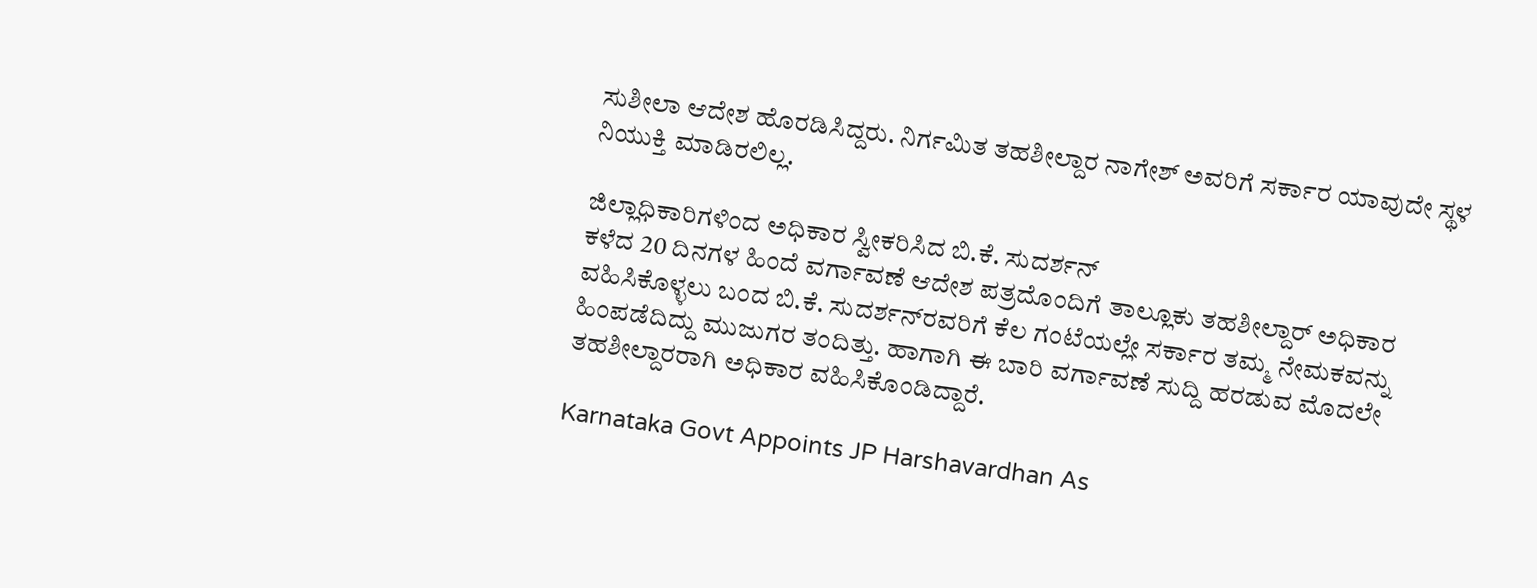ಸುಶೀಲಾ ಆದೇಶ ಹೊರಡಿಸಿದ್ದರು. ನಿರ್ಗಮಿತ ತಹಶೀಲ್ದಾರ ನಾಗೇಶ್ ಅವರಿಗೆ ಸರ್ಕಾರ ಯಾವುದೇ ಸ್ಥಳ ನಿಯುಕ್ತಿ ಮಾಡಿರಲಿಲ್ಲ.

ಜಿಲ್ಲಾಧಿಕಾರಿಗಳಿಂದ ಅಧಿಕಾರ ಸ್ವೀಕರಿಸಿದ ಬಿ.ಕೆ. ಸುದರ್ಶನ್‌
ಕಳೆದ 20 ದಿನಗಳ ಹಿಂದೆ ವರ್ಗಾವಣೆ ಆದೇಶ ಪತ್ರದೊಂದಿಗೆ ತಾಲ್ಲೂಕು ತಹಶೀಲ್ದಾರ್ ಅಧಿಕಾರ ವಹಿಸಿಕೊಳ್ಳಲು ಬಂದ ಬಿ.ಕೆ. ಸುದರ್ಶನ್‌ರವರಿಗೆ ಕೆಲ ಗಂಟೆಯಲ್ಲೇ ಸರ್ಕಾರ ತಮ್ಮ ನೇಮಕವನ್ನು ಹಿಂಪಡೆದಿದ್ದು ಮುಜುಗರ ತಂದಿತ್ತು. ಹಾಗಾಗಿ ಈ ಬಾರಿ ವರ್ಗಾವಣೆ ಸುದ್ದಿ ಹರಡುವ ಮೊದಲೇ ತಹಶೀಲ್ದಾರರಾಗಿ ಅಧಿಕಾರ ವಹಿಸಿಕೊಂಡಿದ್ದಾರೆ.

Karnataka Govt Appoints JP Harshavardhan As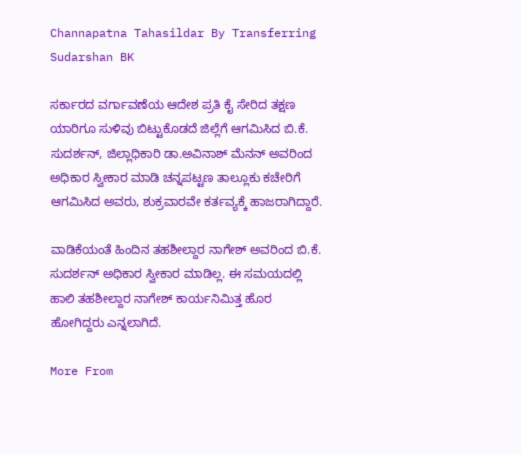Channapatna Tahasildar By Transferring Sudarshan BK

ಸರ್ಕಾರದ ವರ್ಗಾವಣೆಯ ಆದೇಶ ಪ್ರತಿ ಕೈ ಸೇರಿದ ತಕ್ಷಣ ಯಾರಿಗೂ ಸುಳಿವು ಬಿಟ್ಟುಕೊಡದೆ ಜಿಲ್ಲೆಗೆ ಆಗಮಿಸಿದ ಬಿ.ಕೆ. ಸುದರ್ಶನ್, ಜಿಲ್ಲಾಧಿಕಾರಿ ಡಾ.ಅವಿನಾಶ್ ಮೆನನ್ ಅವರಿಂದ ಅಧಿಕಾರ ಸ್ವೀಕಾರ ಮಾಡಿ ಚನ್ನಪಟ್ಟಣ ತಾಲ್ಲೂಕು ಕಚೇರಿಗೆ ಆಗಮಿಸಿದ ಅವರು, ಶುಕ್ರವಾರವೇ ಕರ್ತವ್ಯಕ್ಕೆ ಹಾಜರಾಗಿದ್ದಾರೆ.

ವಾಡಿಕೆಯಂತೆ ಹಿಂದಿನ ತಹಶೀಲ್ದಾರ ನಾಗೇಶ್ ಅವರಿಂದ ಬಿ.ಕೆ. ಸುದರ್ಶನ್ ಅಧಿಕಾರ ಸ್ವೀಕಾರ ಮಾಡಿಲ್ಲ. ಈ ಸಮಯದಲ್ಲಿ ಹಾಲಿ ತಹಶೀಲ್ದಾರ ನಾಗೇಶ್ ಕಾರ್ಯನಿಮಿತ್ತ ಹೊರ ಹೋಗಿದ್ದರು ಎನ್ನಲಾಗಿದೆ.

More From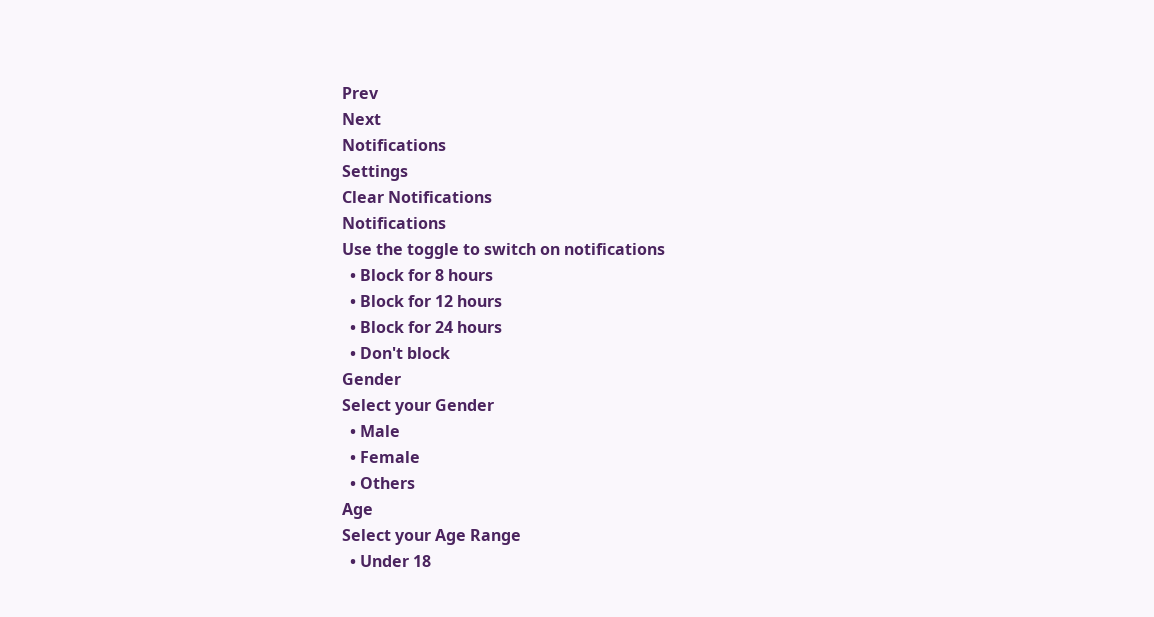Prev
Next
Notifications
Settings
Clear Notifications
Notifications
Use the toggle to switch on notifications
  • Block for 8 hours
  • Block for 12 hours
  • Block for 24 hours
  • Don't block
Gender
Select your Gender
  • Male
  • Female
  • Others
Age
Select your Age Range
  • Under 18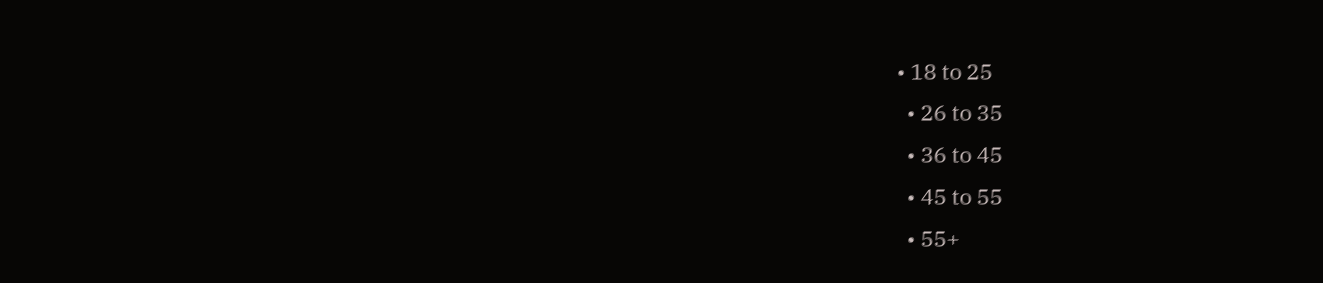• 18 to 25
  • 26 to 35
  • 36 to 45
  • 45 to 55
  • 55+